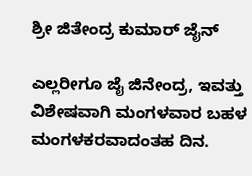ಶ್ರೀ ಜಿತೇಂದ್ರ ಕುಮಾರ್ ಜೈನ್

ಎಲ್ಲರೀಗೂ ಜೈ ಜಿನೇಂದ್ರ, ಇವತ್ತು ವಿಶೇಷವಾಗಿ ಮಂಗಳವಾರ ಬಹಳ ಮಂಗಳಕರವಾದಂತಹ ದಿನ.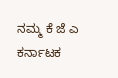ನಮ್ಮ ಕೆ ಜೆ ಎ ಕರ್ನಾಟಕ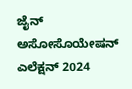ಜೈನ್ ಅಸೋಸೊಯೇಷನ್ ಎಲೆಕ್ಷನ್ 2024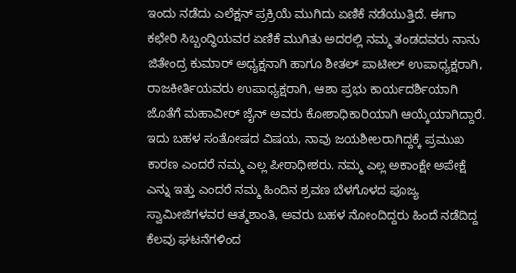ಇಂದು ನಡೆದು ಎಲೆಕ್ಷನ್ ಪ್ರಕ್ರಿಯೆ ಮುಗಿದು ಏಣಿಕೆ ನಡೆಯುತ್ತಿದೆ. ಈಗಾ ಕಛೇರಿ ಸಿಬ್ಬಂದ್ಧಿಯವರ ಏಣಿಕೆ ಮುಗಿತು ಅದರಲ್ಲಿ ನಮ್ಮ ತಂಡದವರು ನಾನು ಜಿತೇಂದ್ರ ಕುಮಾರ್ ಅಧ್ಯಕ್ಷನಾಗಿ ಹಾಗೂ ಶೀತಲ್ ಪಾಟೀಲ್ ಉಪಾಧ್ಯಕ್ಷರಾಗಿ, ರಾಜಕೀರ್ತಿಯವರು ಉಪಾಧ್ಯಕ್ಷರಾಗಿ, ಆಶಾ ಪ್ರಭು ಕಾರ್ಯದರ್ಶಿಯಾಗಿ ಜೊತೆಗೆ ಮಹಾವೀರ್ ಜೈನ್ ಅವರು ಕೋಶಾಧಿಕಾರಿಯಾಗಿ ಆಯ್ಕೆಯಾಗಿದ್ದಾರೆ. ಇದು ಬಹಳ ಸಂತೋಷದ ವಿಷಯ, ನಾವು ಜಯಶೀಲರಾಗಿದ್ದಕ್ಕೆ ಪ್ರಮುಖ ಕಾರಣ ಎಂದರೆ ನಮ್ಮ ಎಲ್ಲ ಪೀಠಾಧೀಶರು. ನಮ್ಮ ಎಲ್ಲ ಅಕಾಂಕ್ಷೇ ಅಪೇಕ್ಷೆ ಎನ್ನು ಇತ್ತು ಎಂದರೆ ನಮ್ಮ ಹಿಂದಿನ ಶ್ರವಣ ಬೆಳಗೊಳದ ಪೂಜ್ಯ ಸ್ವಾಮೀಜಿಗಳವರ ಆತ್ಮಶಾಂತಿ, ಅವರು ಬಹಳ ನೋಂದಿದ್ದರು ಹಿಂದೆ ನಡೆದಿದ್ದ ಕೆಲವು ಘಟನೆಗಳಿಂದ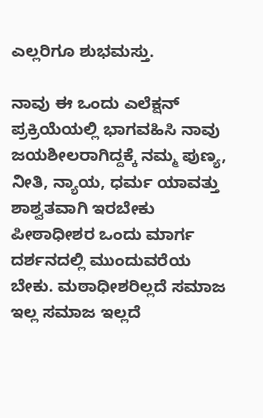ಎಲ್ಲರಿಗೂ ಶುಭಮಸ್ತು.

ನಾವು ಈ ಒಂದು ಎಲೆಕ್ಷನ್ ಪ್ರಕ್ರಿಯೆಯಲ್ಲಿ ಭಾಗವಹಿಸಿ ನಾವು ಜಯಶೀಲರಾಗಿದ್ದಕ್ಕೆ ನಮ್ಮ ಪುಣ್ಯ, ನೀತಿ, ನ್ಯಾಯ, ಧರ್ಮ ಯಾವತ್ತು ಶಾಶ್ವತವಾಗಿ ಇರಬೇಕು ಪೀಠಾಧೀಶರ ಒಂದು ಮಾರ್ಗ ದರ್ಶನದಲ್ಲಿ ಮುಂದುವರೆಯ ಬೇಕು. ಮಠಾಧೀಶರಿಲ್ಲದೆ ಸಮಾಜ ಇಲ್ಲ ಸಮಾಜ ಇಲ್ಲದೆ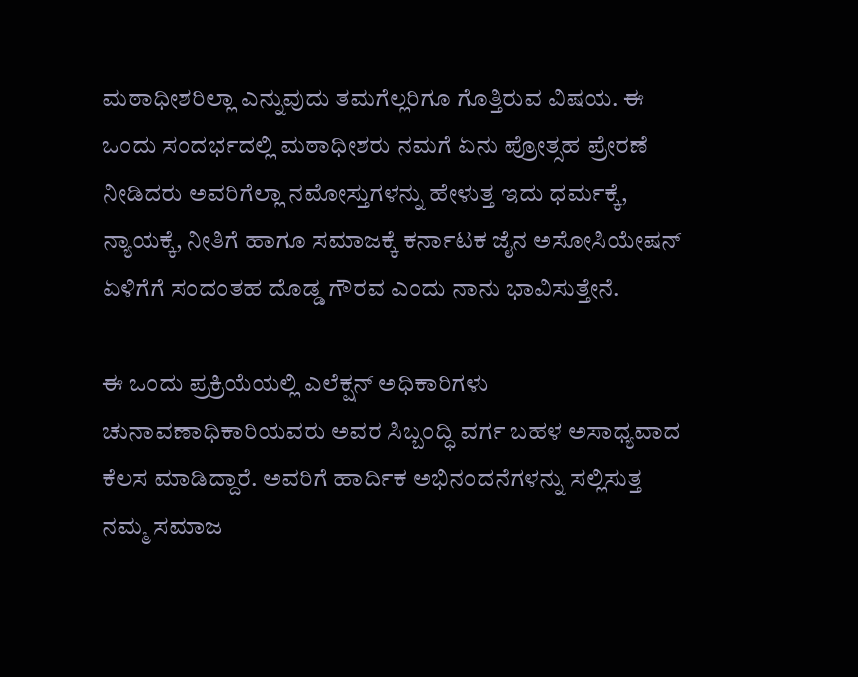ಮಠಾಧೀಶರಿಲ್ಲಾ ಎನ್ನುವುದು ತಮಗೆಲ್ಲರಿಗೂ ಗೊತ್ತಿರುವ ವಿಷಯ. ಈ ಒಂದು ಸಂದರ್ಭದಲ್ಲಿ ಮಠಾಧೀಶರು ನಮಗೆ ಏನು ಪ್ರೋತ್ಸಹ ಪ್ರೇರಣೆ ನೀಡಿದರು ಅವರಿಗೆಲ್ಲಾ ನಮೋಸ್ತುಗಳನ್ನು ಹೇಳುತ್ತ ಇದು ಧರ್ಮಕ್ಕೆ, ನ್ಯಾಯಕ್ಕೆ, ನೀತಿಗೆ ಹಾಗೂ ಸಮಾಜಕ್ಕೆ ಕರ್ನಾಟಕ ಜೈನ ಅಸೋಸಿಯೇಷನ್ ಏಳಿಗೆಗೆ ಸಂದಂತಹ ದೊಡ್ಡ ಗೌರವ ಎಂದು ನಾನು ಭಾವಿಸುತ್ತೇನೆ.

ಈ ಒಂದು ಪ್ರಕ್ರಿಯೆಯಲ್ಲಿ ಎಲೆಕ್ಷನ್ ಅಧಿಕಾರಿಗಳು ಚುನಾವಣಾಧಿಕಾರಿಯವರು ಅವರ ಸಿಬ್ಬಂದ್ಧಿ ವರ್ಗ ಬಹಳ ಅಸಾಧ್ಯವಾದ ಕೆಲಸ ಮಾಡಿದ್ದಾರೆ. ಅವರಿಗೆ ಹಾರ್ದಿಕ ಅಭಿನಂದನೆಗಳನ್ನು ಸಲ್ಲಿಸುತ್ತ ನಮ್ಮ ಸಮಾಜ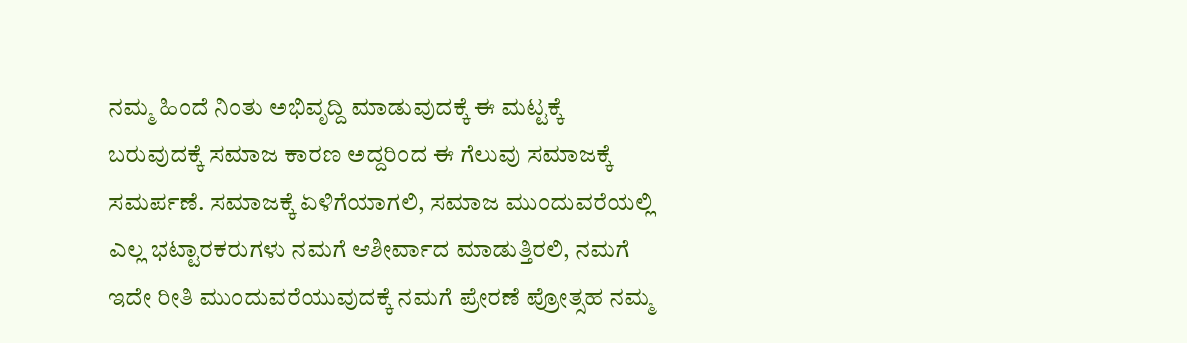ನಮ್ಮ ಹಿಂದೆ ನಿಂತು ಅಭಿವೃದ್ದಿ ಮಾಡುವುದಕ್ಕೆ ಈ ಮಟ್ಟಕ್ಕೆ ಬರುವುದಕ್ಕೆ ಸಮಾಜ ಕಾರಣ ಅದ್ದರಿಂದ ಈ ಗೆಲುವು ಸಮಾಜಕ್ಕೆ ಸಮರ್ಪಣೆ. ಸಮಾಜಕ್ಕೆ ಏಳಿಗೆಯಾಗಲಿ, ಸಮಾಜ ಮುಂದುವರೆಯಲ್ಲಿ ಎಲ್ಲ ಭಟ್ಟಾರಕರುಗಳು ನಮಗೆ ಆಶೀರ್ವಾದ ಮಾಡುತ್ತಿರಲಿ, ನಮಗೆ ಇದೇ ರೀತಿ ಮುಂದುವರೆಯುವುದಕ್ಕೆ ನಮಗೆ ಪ್ರೇರಣೆ ಪ್ರೋತ್ಸಹ ನಮ್ಮ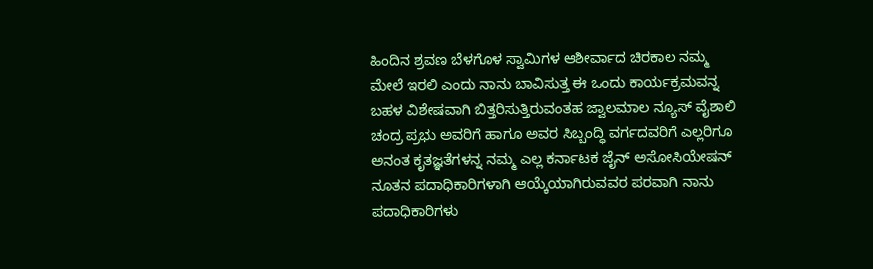ಹಿಂದಿನ ಶ್ರವಣ ಬೆಳಗೊಳ ಸ್ವಾಮಿಗಳ ಆಶೀರ್ವಾದ ಚಿರಕಾಲ ನಮ್ಮ ಮೇಲೆ ಇರಲಿ ಎಂದು ನಾನು ಬಾವಿಸುತ್ತ ಈ ಒಂದು ಕಾರ್ಯಕ್ರಮವನ್ನ ಬಹಳ ವಿಶೇಷವಾಗಿ ಬಿತ್ತರಿಸುತ್ತಿರುವಂತಹ ಜ್ವಾಲಮಾಲ ನ್ಯೂಸ್ ವೈಶಾಲಿ ಚಂದ್ರ ಪ್ರಭು ಅವರಿಗೆ ಹಾಗೂ ಅವರ ಸಿಬ್ಬಂದ್ಧಿ ವರ್ಗದವರಿಗೆ ಎಲ್ಲರಿಗೂ ಅನಂತ ಕೃತಜ್ಞತೆಗಳನ್ನ ನಮ್ಮ ಎಲ್ಲ ಕರ್ನಾಟಕ ಜೈನ್ ಅಸೋಸಿಯೇಷನ್ ನೂತನ ಪದಾಧಿಕಾರಿಗಳಾಗಿ ಆಯ್ಕೆಯಾಗಿರುವವರ ಪರವಾಗಿ ನಾನು ಪದಾಧಿಕಾರಿಗಳು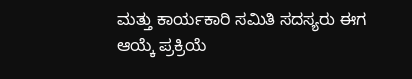ಮತ್ತು ಕಾರ್ಯಕಾರಿ ಸಮಿತಿ ಸದಸ್ಯರು ಈಗ ಆಯ್ಕೆ ಪ್ರಕ್ರಿಯೆ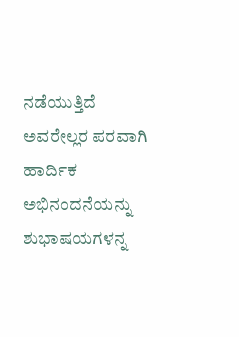ನಡೆಯುತ್ತಿದೆ ಅವರೇಲ್ಲರ ಪರವಾಗಿ ಹಾರ್ದಿಕ ಅಭಿನಂದನೆಯನ್ನು ಶುಭಾಷಯಗಳನ್ನ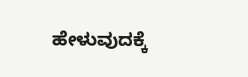ಹೇಳುವುದಕ್ಕೆ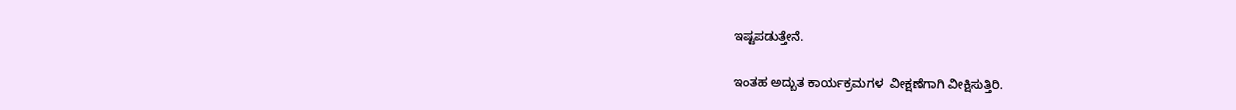ಇಷ್ಟಪಡುತ್ತೇನೆ.

ಇಂತಹ ಅದ್ಬುತ ಕಾರ್ಯಕ್ರಮಗಳ  ವೀಕ್ಷಣೆಗಾಗಿ ವೀಕ್ಷಿಸುತ್ತಿರಿ.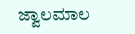ಜ್ವಾಲಮಾಲ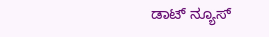ಡಾಟ್ ನ್ಯೂಸ್